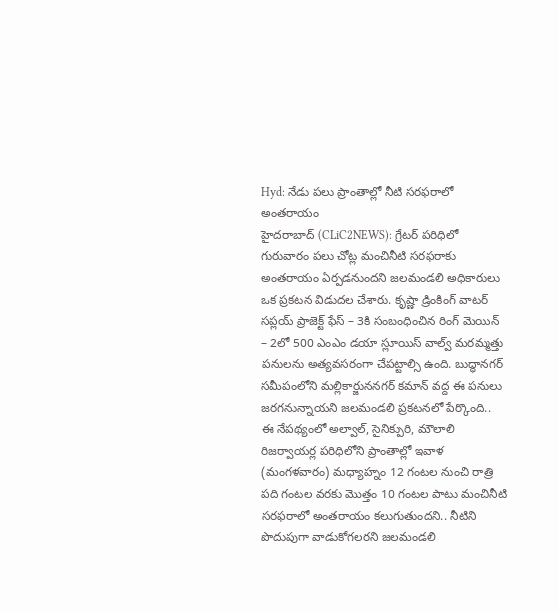Hyd: నేడు పలు ప్రాంతాల్లో నీటి సరఫరాలో అంతరాయం
హైదరాబాద్ (CLiC2NEWS): గ్రేటర్ పరిధిలో గురువారం పలు చోట్ల మంచినీటి సరఫరాకు అంతరాయం ఏర్పడనుందని జలమండలి అధికారులు ఒక ప్రకటన విడుదల చేశారు. కృష్ణా డ్రింకింగ్ వాటర్ సప్లయ్ ప్రాజెక్ట్ ఫేస్ – 3కి సంబంధించిన రింగ్ మెయిన్ – 2లో 500 ఎంఎం డయా స్లూయిస్ వాల్వ్ మరమ్మత్తు పనులను అత్యవసరంగా చేపట్టాల్సి ఉంది. బుద్ధానగర్ సమీపంలోని మల్లికార్జుననగర్ కమాన్ వద్ద ఈ పనులు జరగనున్నాయని జలమండలి ప్రకటనలో పేర్కొంది..
ఈ నేపథ్యంలో అల్వాల్, సైనిక్పురి, మౌలాలి రిజర్వాయర్ల పరిధిలోని ప్రాంతాల్లో ఇవాళ (మంగళవారం) మధ్యాహ్నం 12 గంటల నుంచి రాత్రి పది గంటల వరకు మొత్తం 10 గంటల పాటు మంచినీటి సరఫరాలో అంతరాయం కలుగుతుందని.. నీటిని పొదుపుగా వాడుకోగలరని జలమండలి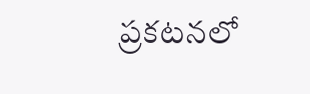ప్రకటనలో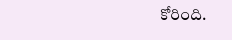కోరింది.